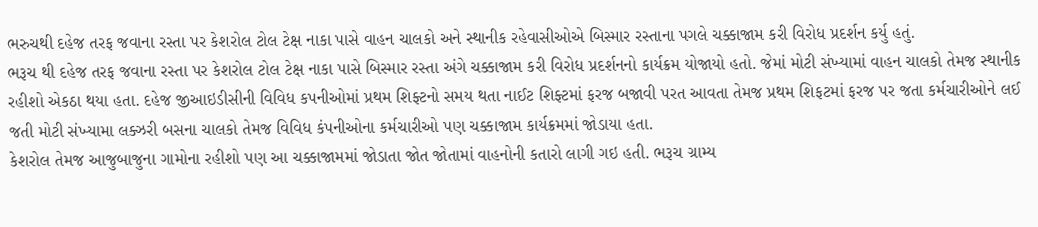ભરુચથી દહેજ તરફ જવાના રસ્તા પર કેશરોલ ટોલ ટેક્ષ નાકા પાસે વાહન ચાલકો અને સ્થાનીક રહેવાસીઓએ બિસ્માર રસ્તાના પગલે ચક્કાજામ કરી વિરોધ પ્રદર્શન કર્યુ હતું.
ભરૂચ થી દહેજ તરફ જવાના રસ્તા પર કેશરોલ ટોલ ટેક્ષ નાકા પાસે બિસ્માર રસ્તા અંગે ચક્કાજામ કરી વિરોધ પ્રદર્શનનો કાર્યક્રમ યોજાયો હતો. જેમાં મોટી સંખ્યામાં વાહન ચાલકો તેમજ સ્થાનીક રહીશો એકઠા થયા હતા. દહેજ જીઆઇડીસીની વિવિધ કપનીઓમાં પ્રથમ શિફ્ટનો સમય થતા નાઈટ શિફ્ટમાં ફરજ બજાવી પરત આવતા તેમજ પ્રથમ શિફટમાં ફરજ પર જતા કર્મચારીઓને લઈ જતી મોટી સંખ્યામા લક્ઝરી બસના ચાલકો તેમજ વિવિધ કંપનીઓના કર્મચારીઓ પણ ચક્કાજામ કાર્યક્રમમાં જોડાયા હતા.
કેશરોલ તેમજ આજુબાજુના ગામોના રહીશો પણ આ ચક્કાજામમાં જોડાતા જોત જોતામાં વાહનોની કતારો લાગી ગઇ હતી. ભરૂચ ગ્રામ્ય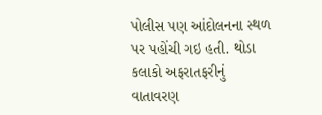પોલીસ પણ આંદોલનના સ્થળ પર પહોંચી ગઇ હતી. થોડા કલાકો અફરાતફરીનું વાતાવરણ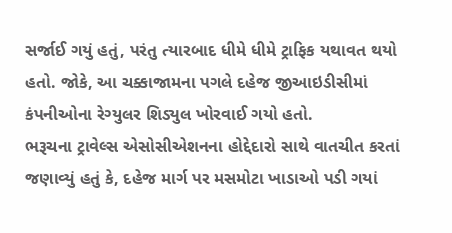સર્જાઈ ગયું હતું, પરંતુ ત્યારબાદ ધીમે ધીમે ટ્રાફિક યથાવત થયો હતો. જોકે, આ ચક્કાજામના પગલે દહેજ જીઆઇડીસીમાં કંપનીઓના રેગ્યુલર શિડ્યુલ ખોરવાઈ ગયો હતો.
ભરૂચના ટ્રાવેલ્સ એસોસીએશનના હોદ્દેદારો સાથે વાતચીત કરતાં જણાવ્યું હતું કે, દહેજ માર્ગ પર મસમોટા ખાડાઓ પડી ગયાં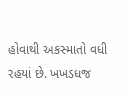હોવાથી અકસ્માતો વધી રહયાં છે. ખખડધજ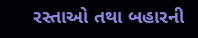રસ્તાઓ તથા બહારની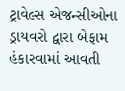ટ્રાવેલ્સ એજન્સીઓના ડ્રાયવરો દ્વારા બેફામ હંકારવામાં આવતી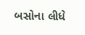બસોના લીધે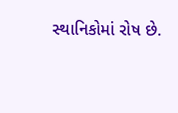સ્થાનિકોમાં રોષ છે.